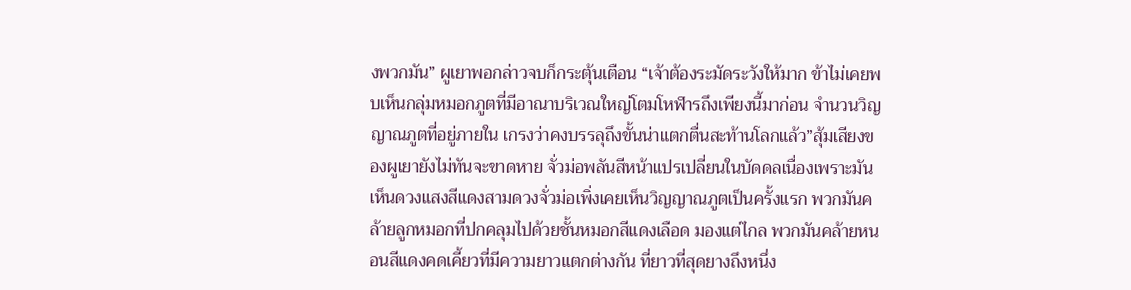งพวกมัน” ผูเยาพอกล่าวจบก็กระตุ้นเตือน “เจ้าต้องระมัดระวังให้มาก ข้าไม่เคยพบเห็นกลุ่มหมอกภูตที่มีอาณาบริเวณใหญ่โตมโหฬารถึงเพียงนี้มาก่อน จำนวนวิญญาณภูตที่อยู่ภายใน เกรงว่าคงบรรลุถึงขั้นน่าแตกตื่นสะท้านโลกแล้ว”สุ้มเสียงของผูเยายังไม่ทันจะขาดหาย จั่วม่อพลันสีหน้าแปรเปลี่ยนในบัดดลเนื่องเพราะมันเห็นดวงแสงสีแดงสามดวงจั่วม่อเพิ่งเคยเห็นวิญญาณภูตเป็นครั้งแรก พวกมันคล้ายลูกหมอกที่ปกคลุมไปด้วยชั้นหมอกสีแดงเลือด มองแต่ไกล พวกมันคล้ายหนอนสีแดงคดเคี้ยวที่มีความยาวแตกต่างกัน ที่ยาวที่สุดยางถึงหนึ่ง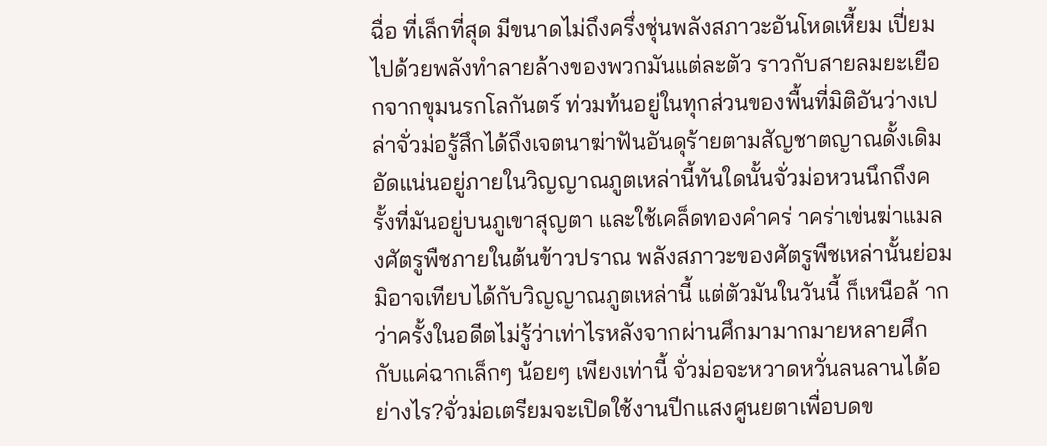ฉื่อ ที่เล็กที่สุด มีขนาดไม่ถึงครึ่งชุ่นพลังสภาวะอันโหดเหี้ยม เปี่ยมไปด้วยพลังทำลายล้างของพวกมันแต่ละตัว ราวกับสายลมยะเยือกจากขุมนรกโลกันตร์ ท่วมท้นอยู่ในทุกส่วนของพื้นที่มิติอันว่างเปล่าจั่วม่อรู้สึกได้ถึงเจตนาฆ่าฟันอันดุร้ายตามสัญชาตญาณดั้งเดิม อัดแน่นอยู่ภายในวิญญาณภูตเหล่านี้ทันใดนั้นจั่วม่อหวนนึกถึงครั้งที่มันอยู่บนภูเขาสุญตา และใช้เคล็ดทองคำคร่ าคร่าเข่นฆ่าแมลงศัตรูพืชภายในต้นข้าวปราณ พลังสภาวะของศัตรูพืชเหล่านั้นย่อมมิอาจเทียบได้กับวิญญาณภูตเหล่านี้ แต่ตัวมันในวันนี้ ก็เหนือล้ ากว่าครั้งในอดีตไม่รู้ว่าเท่าไรหลังจากผ่านศึกมามากมายหลายศึก กับแค่ฉากเล็กๆ น้อยๆ เพียงเท่านี้ จั่วม่อจะหวาดหวั่นลนลานได้อย่างไร?จั่วม่อเตรียมจะเปิดใช้งานปีกแสงศูนยตาเพื่อบดข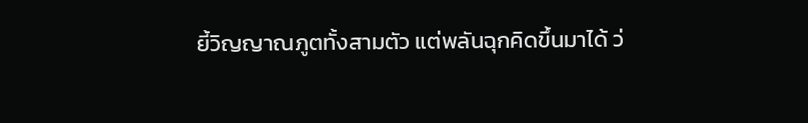ยี้วิญญาณภูตทั้งสามตัว แต่พลันฉุกคิดขึ้นมาได้ ว่